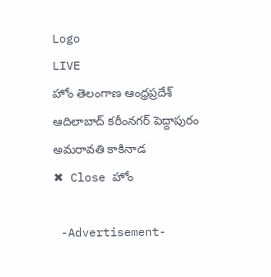Logo
LIVE
హోం తెలంగాణ ఆంధ్రప్రదేశ్ ఆదిలాబాద్ కరీంనగర్ పెద్దాపురం అమరావతి కాకినాడ
✖ Close హోం

 -Advertisement-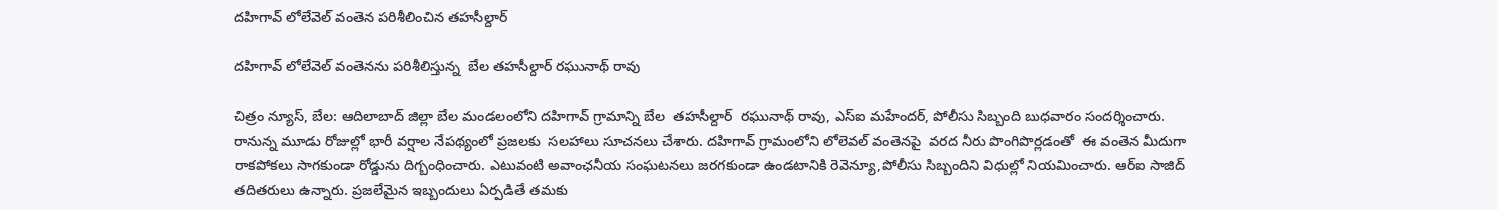దహిగావ్ లోలేవెల్ వంతెన పరిశీలించిన తహసీల్దార్

దహిగావ్ లోలేవెల్ వంతెనను పరిశీలిస్తున్న  బేల తహసీల్దార్ రఘునాథ్ రావు

చిత్రం న్యూస్, బేల: ఆదిలాబాద్ జిల్లా బేల మండలంలోని దహిగావ్ గ్రామాన్ని బేల  తహసీల్దార్  రఘునాథ్ రావు, ఎస్ఐ మహేందర్, పోలీసు సిబ్బంది బుధవారం సందర్శించారు.  రానున్న మూడు రోజుల్లో భారీ వర్షాల నేపథ్యంలో ప్రజలకు  సలహాలు సూచనలు చేశారు. దహిగావ్ గ్రామంలోని లోలెవల్ వంతెనపై  వరద నీరు పొంగిపొర్లడంతో  ఈ వంతెన మీదుగా రాకపోకలు సాగకుండా రోడ్డును దిగ్బంధించారు. ఎటువంటి అవాంఛనీయ సంఘటనలు జరగకుండా ఉండటానికి రెవెన్యూ,పోలీసు సిబ్బందిని విధుల్లో నియమించారు. ఆర్ఐ సాజిద్ తదితరులు ఉన్నారు. ప్రజలేమైన ఇబ్బందులు ఏర్పడితే తమకు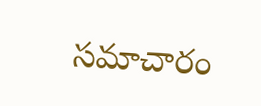సమాచారం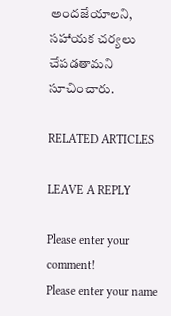అందజేయాలని, సహాయక చర్యలు చేపడతామని సూచించారు.

RELATED ARTICLES

LEAVE A REPLY

Please enter your comment!
Please enter your name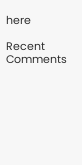here

Recent Comments